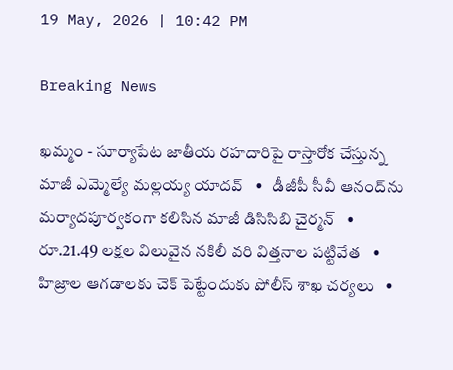19 May, 2026 | 10:42 PM

Breaking News

ఖమ్మం - సూర్యాపేట జాతీయ రహదారిపై రాస్తారోక చేస్తున్న మాజీ ఎమ్మెల్యే మల్లయ్య యాదవ్   •   డీజీపీ సీవీ ఆనంద్‌ను మర్యాదపూర్వకంగా కలిసిన మాజీ డిసిసిబి చైర్మన్   •   రూ.21.49 లక్షల విలువైన నకిలీ వరి విత్తనాల పట్టివేత   •   హిజ్రాల ఆగడాలకు చెక్ పెట్టేందుకు పోలీస్ శాఖ చర్యలు   •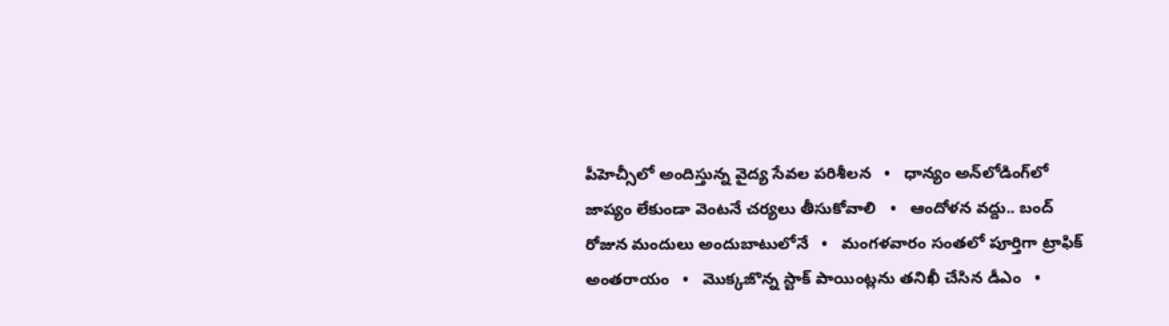పీహెచ్సీలో అందిస్తున్న వైద్య సేవల పరిశీలన   •   ధాన్యం అన్‌లోడింగ్‌లో జాప్యం లేకుండా వెంటనే చర్యలు తీసుకోవాలి   •   ఆందోళన వద్దు.. బంద్ రోజున మందులు అందుబాటులోనే   •   మంగళవారం సంతలో పూర్తిగా ట్రాఫిక్ అంతరాయం   •   మొక్కజొన్న స్టాక్ పాయింట్లను తనిఖీ చేసిన డీఎం   •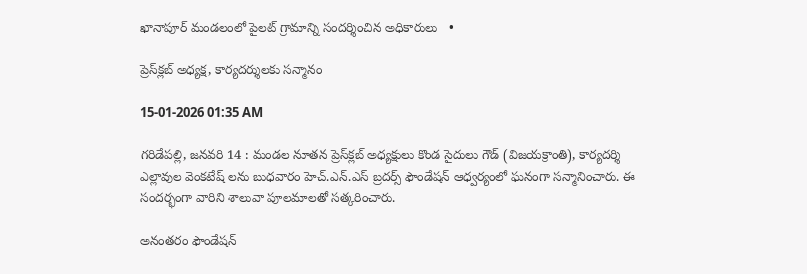ఖానాపూర్ మండలంలో పైలట్ గ్రామాన్ని సందర్శించిన అధికారులు   •

ప్రెస్‌క్లబ్ అధ్యక్ష, కార్యదర్శులకు సన్మానం

15-01-2026 01:35 AM

గరిడేపల్లి, జనవరి 14 : మండల నూతన ప్రెస్‌క్లబ్ అధ్యక్షులు కొండ సైదులు గౌడ్ (విజయక్రాంతి), కార్యదర్శి ఎల్లావుల వెంకటేష్ లను బుధవారం హెచ్.ఎన్.ఎస్ బ్రదర్స్ ఫౌండేషన్ ఆధ్వర్యంలో ఘనంగా సన్మానించారు. ఈ సందర్భంగా వారిని శాలువా పూలమాలతో సత్కరించారు.

అనంతరం ఫౌండేషన్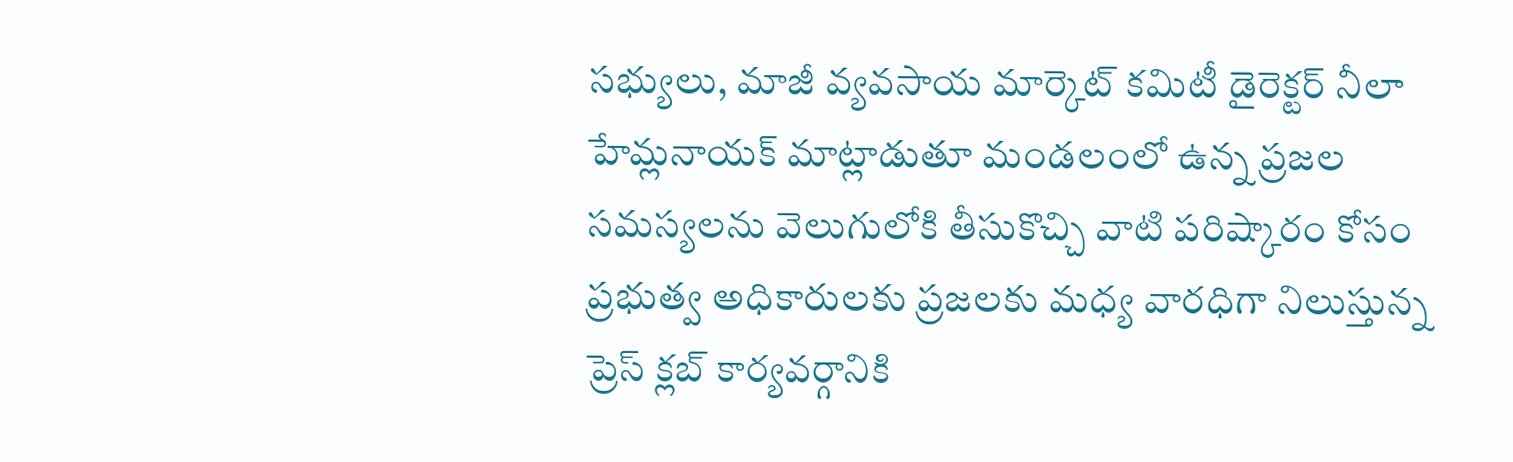సభ్యులు, మాజీ వ్యవసాయ మార్కెట్ కమిటీ డైరెక్టర్ నీలా హేమ్లనాయక్ మాట్లాడుతూ మండలంలో ఉన్న ప్రజల సమస్యలను వెలుగులోకి తీసుకొచ్చి వాటి పరిష్కారం కోసం ప్రభుత్వ అధికారులకు ప్రజలకు మధ్య వారధిగా నిలుస్తున్న ప్రెస్ క్లబ్ కార్యవర్గానికి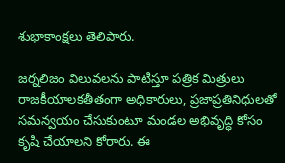శుభాకాంక్షలు తెలిపారు.

జర్నలిజం విలువలను పాటిస్తూ పత్రిక మిత్రులు రాజకీయాలకతీతంగా అధికారులు, ప్రజాప్రతినిధులతో సమన్వయం చేసుకుంటూ మండల అభివృద్ధి కోసం కృషి చేయాలని కోరారు. ఈ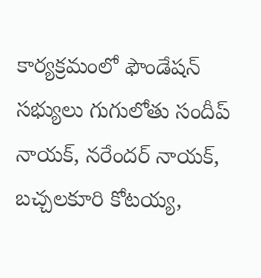కార్యక్రమంలో ఫౌండేషన్ సభ్యులు గుగులోతు సందీప్ నాయక్, నరేందర్ నాయక్, బచ్చలకూరి కోటయ్య,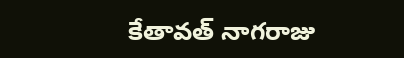కేతావత్ నాగరాజు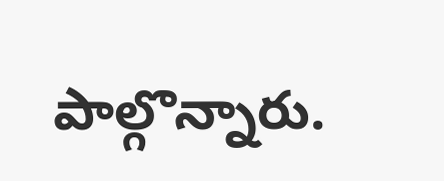పాల్గొన్నారు.